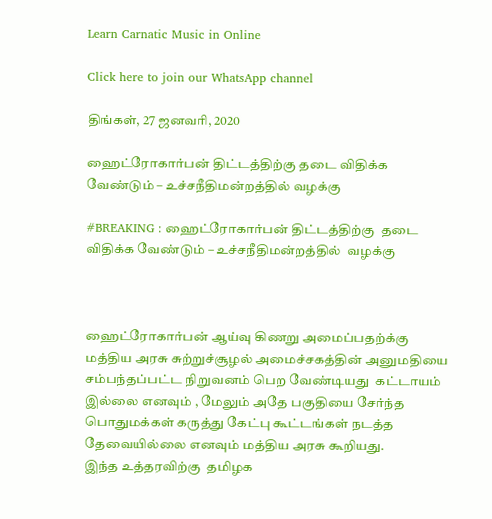Learn Carnatic Music in Online

Click here to join our WhatsApp channel

திங்கள், 27 ஜனவரி, 2020

ஹைட்ரோகார்பன் திட்டத்திற்கு தடை விதிக்க வேண்டும் – உச்சநீதிமன்றத்தில் வழக்கு

#BREAKING : ஹைட்ரோகார்பன் திட்டத்திற்கு  தடை விதிக்க வேண்டும் – உச்சநீதிமன்றத்தில்  வழக்கு



ஹைட்ரோகார்பன் ஆய்வு கிணறு அமைப்பதற்க்கு மத்திய அரசு சுற்றுச்சூழல் அமைச்சகத்தின் அனுமதியை சம்பந்தப்பட்ட நிறுவனம் பெற வேண்டியது  கட்டாயம் இல்லை எனவும் , மேலும் அதே பகுதியை சேர்ந்த பொதுமக்கள் கருத்து கேட்பு கூட்டங்கள் நடத்த தேவையில்லை எனவும் மத்திய அரசு கூறியது.
இந்த உத்தரவிற்கு  தமிழக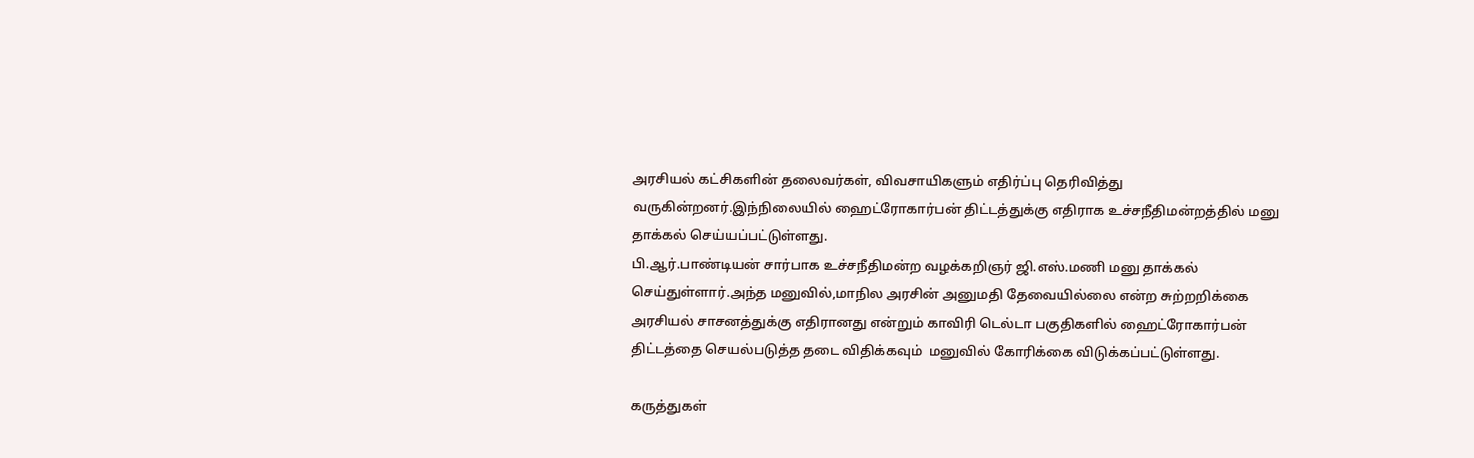அரசியல் கட்சிகளின் தலைவர்கள், விவசாயிகளும் எதிர்ப்பு தெரிவித்து வருகின்றனர்.இந்நிலையில் ஹைட்ரோகார்பன் திட்டத்துக்கு எதிராக உச்சநீதிமன்றத்தில் மனு தாக்கல் செய்யப்பட்டுள்ளது.
பி.ஆர்.பாண்டியன் சார்பாக உச்சநீதிமன்ற வழக்கறிஞர் ஜி.எஸ்.மணி மனு தாக்கல் செய்துள்ளார்.அந்த மனுவில்,மாநில அரசின் அனுமதி தேவையில்லை என்ற சுற்றறிக்கை அரசியல் சாசனத்துக்கு எதிரானது என்றும் காவிரி டெல்டா பகுதிகளில் ஹைட்ரோகார்பன் திட்டத்தை செயல்படுத்த தடை விதிக்கவும்  மனுவில் கோரிக்கை விடுக்கப்பட்டுள்ளது.

கருத்துகள்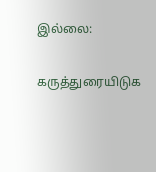இல்லை:

கருத்துரையிடுக